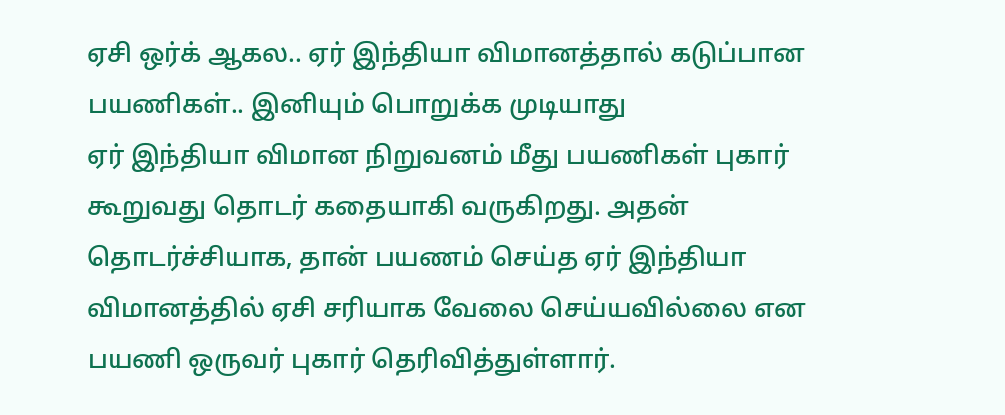ஏசி ஒர்க் ஆகல.. ஏர் இந்தியா விமானத்தால் கடுப்பான பயணிகள்.. இனியும் பொறுக்க முடியாது
ஏர் இந்தியா விமான நிறுவனம் மீது பயணிகள் புகார் கூறுவது தொடர் கதையாகி வருகிறது. அதன் தொடர்ச்சியாக, தான் பயணம் செய்த ஏர் இந்தியா விமானத்தில் ஏசி சரியாக வேலை செய்யவில்லை என பயணி ஒருவர் புகார் தெரிவித்துள்ளார்.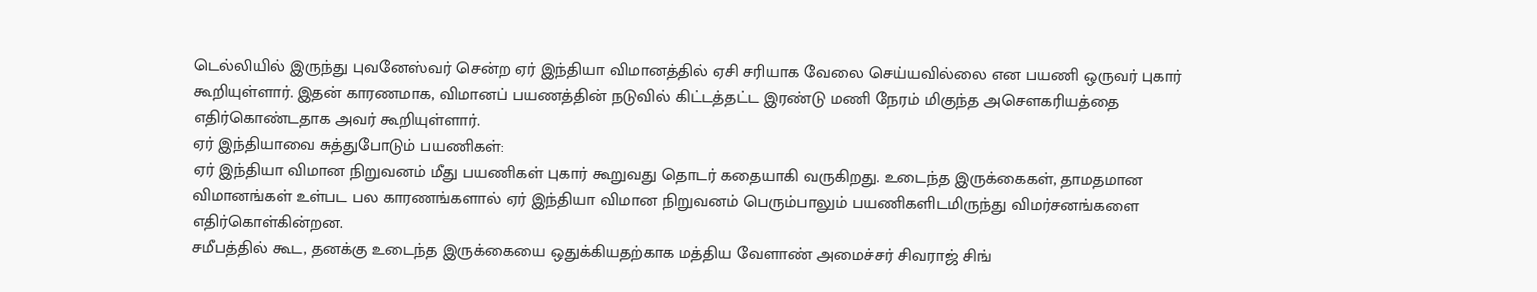டெல்லியில் இருந்து புவனேஸ்வர் சென்ற ஏர் இந்தியா விமானத்தில் ஏசி சரியாக வேலை செய்யவில்லை என பயணி ஒருவர் புகார் கூறியுள்ளார். இதன் காரணமாக, விமானப் பயணத்தின் நடுவில் கிட்டத்தட்ட இரண்டு மணி நேரம் மிகுந்த அசௌகரியத்தை எதிர்கொண்டதாக அவர் கூறியுள்ளார்.
ஏர் இந்தியாவை சுத்துபோடும் பயணிகள்:
ஏர் இந்தியா விமான நிறுவனம் மீது பயணிகள் புகார் கூறுவது தொடர் கதையாகி வருகிறது. உடைந்த இருக்கைகள், தாமதமான விமானங்கள் உள்பட பல காரணங்களால் ஏர் இந்தியா விமான நிறுவனம் பெரும்பாலும் பயணிகளிடமிருந்து விமர்சனங்களை எதிர்கொள்கின்றன.
சமீபத்தில் கூட, தனக்கு உடைந்த இருக்கையை ஒதுக்கியதற்காக மத்திய வேளாண் அமைச்சர் சிவராஜ் சிங்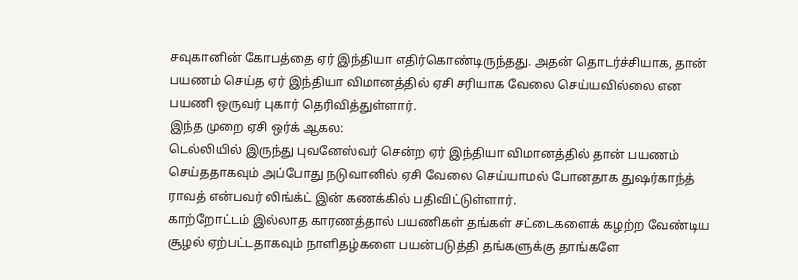சவுகானின் கோபத்தை ஏர் இந்தியா எதிர்கொண்டிருந்தது. அதன் தொடர்ச்சியாக, தான் பயணம் செய்த ஏர் இந்தியா விமானத்தில் ஏசி சரியாக வேலை செய்யவில்லை என பயணி ஒருவர் புகார் தெரிவித்துள்ளார்.
இந்த முறை ஏசி ஒர்க் ஆகல:
டெல்லியில் இருந்து புவனேஸ்வர் சென்ற ஏர் இந்தியா விமானத்தில் தான் பயணம் செய்ததாகவும் அப்போது நடுவானில் ஏசி வேலை செய்யாமல் போனதாக துஷர்காந்த் ராவத் என்பவர் லிங்க்ட் இன் கணக்கில் பதிவிட்டுள்ளார்.
காற்றோட்டம் இல்லாத காரணத்தால் பயணிகள் தங்கள் சட்டைகளைக் கழற்ற வேண்டிய சூழல் ஏற்பட்டதாகவும் நாளிதழ்களை பயன்படுத்தி தங்களுக்கு தாங்களே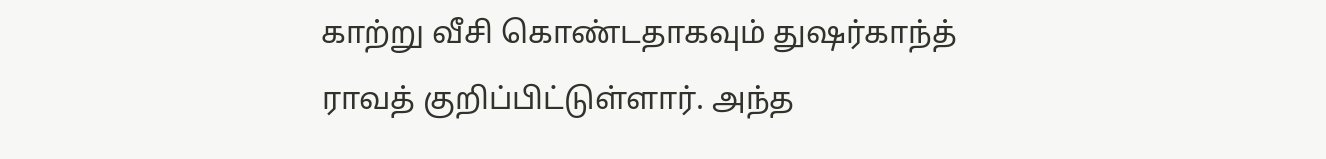காற்று வீசி கொண்டதாகவும் துஷர்காந்த் ராவத் குறிப்பிட்டுள்ளார். அந்த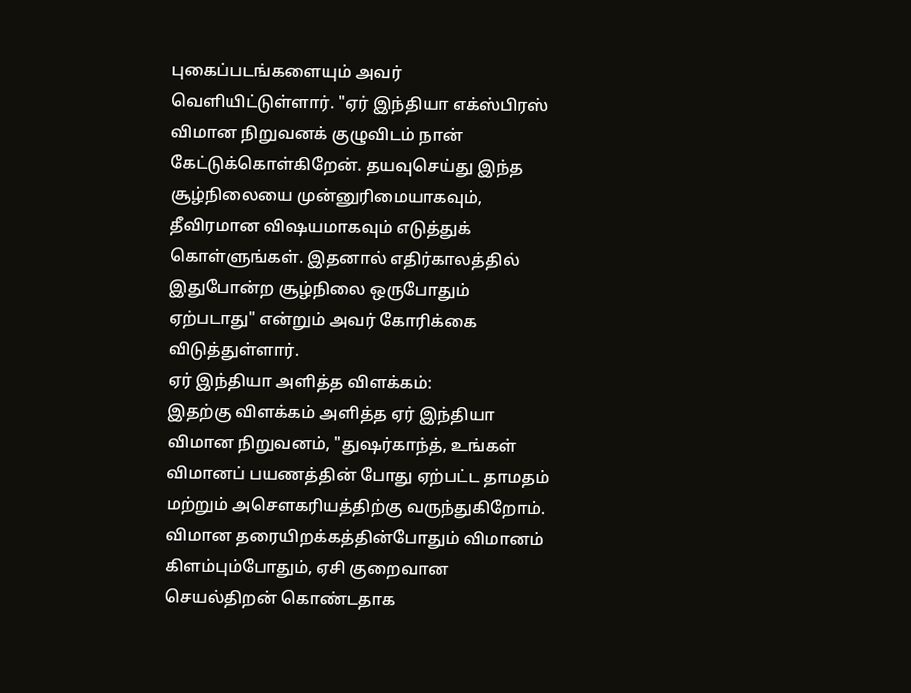புகைப்படங்களையும் அவர் வெளியிட்டுள்ளார். "ஏர் இந்தியா எக்ஸ்பிரஸ் விமான நிறுவனக் குழுவிடம் நான் கேட்டுக்கொள்கிறேன். தயவுசெய்து இந்த சூழ்நிலையை முன்னுரிமையாகவும், தீவிரமான விஷயமாகவும் எடுத்துக் கொள்ளுங்கள். இதனால் எதிர்காலத்தில் இதுபோன்ற சூழ்நிலை ஒருபோதும் ஏற்படாது" என்றும் அவர் கோரிக்கை விடுத்துள்ளார்.
ஏர் இந்தியா அளித்த விளக்கம்:
இதற்கு விளக்கம் அளித்த ஏர் இந்தியா விமான நிறுவனம், "துஷர்காந்த், உங்கள் விமானப் பயணத்தின் போது ஏற்பட்ட தாமதம் மற்றும் அசௌகரியத்திற்கு வருந்துகிறோம். விமான தரையிறக்கத்தின்போதும் விமானம் கிளம்பும்போதும், ஏசி குறைவான செயல்திறன் கொண்டதாக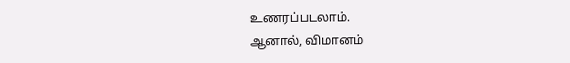உணரப்படலாம்.
ஆனால், விமானம்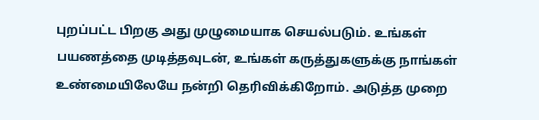புறப்பட்ட பிறகு அது முழுமையாக செயல்படும். உங்கள் பயணத்தை முடித்தவுடன், உங்கள் கருத்துகளுக்கு நாங்கள் உண்மையிலேயே நன்றி தெரிவிக்கிறோம். அடுத்த முறை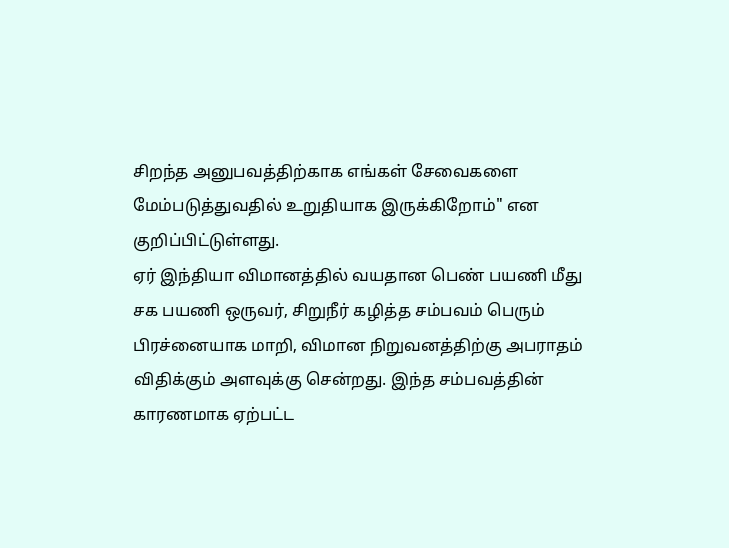சிறந்த அனுபவத்திற்காக எங்கள் சேவைகளை மேம்படுத்துவதில் உறுதியாக இருக்கிறோம்" என குறிப்பிட்டுள்ளது.
ஏர் இந்தியா விமானத்தில் வயதான பெண் பயணி மீது சக பயணி ஒருவர், சிறுநீர் கழித்த சம்பவம் பெரும் பிரச்னையாக மாறி, விமான நிறுவனத்திற்கு அபராதம் விதிக்கும் அளவுக்கு சென்றது. இந்த சம்பவத்தின் காரணமாக ஏற்பட்ட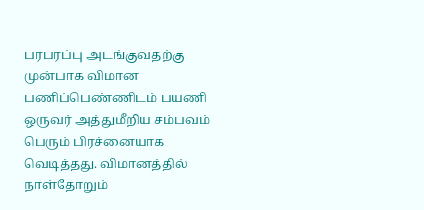பரபரப்பு அடங்குவதற்கு முன்பாக விமான பணிப்பெண்ணிடம் பயணி ஒருவர் அத்துமீறிய சம்பவம் பெரும் பிரச்னையாக வெடித்தது. விமானத்தில் நாள்தோறும்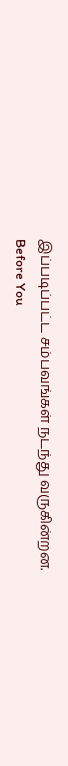இப்படிப்பட்ட சம்பவங்கள் நடந்து வருகின்றன.
Before You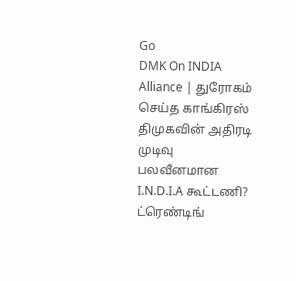Go
DMK On INDIA Alliance | துரோகம் செய்த காங்கிரஸ் திமுகவின் அதிரடி முடிவு பலவீனமான I.N.D.I.A கூட்டணி?
ட்ரெண்டிங்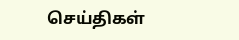செய்திகள்